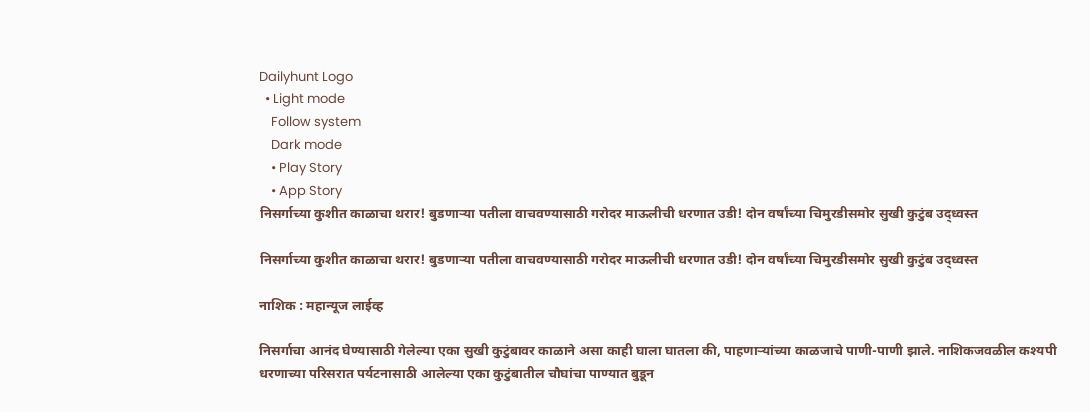Dailyhunt Logo
  • Light mode
    Follow system
    Dark mode
    • Play Story
    • App Story
निसर्गाच्या कुशीत काळाचा थरार! बुडणाऱ्या पतीला वाचवण्यासाठी गरोदर माऊलीची धरणात उडी! दोन वर्षांच्या चिमुरडीसमोर सुखी कुटुंब उद्ध्वस्त

निसर्गाच्या कुशीत काळाचा थरार! बुडणाऱ्या पतीला वाचवण्यासाठी गरोदर माऊलीची धरणात उडी! दोन वर्षांच्या चिमुरडीसमोर सुखी कुटुंब उद्ध्वस्त

नाशिक : महान्यूज लाईव्ह

निसर्गाचा आनंद घेण्यासाठी गेलेल्या एका सुखी कुटुंबावर काळाने असा काही घाला घातला की, पाहणाऱ्यांच्या काळजाचे पाणी-पाणी झाले. नाशिकजवळील कश्यपी धरणाच्या परिसरात पर्यटनासाठी आलेल्या एका कुटुंबातील चौघांचा पाण्यात बुडून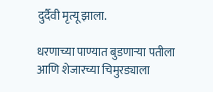दुर्दैवी मृत्यू झाला.

धरणाच्या पाण्यात बुडणाऱ्या पतीला आणि शेजारच्या चिमुरड्याला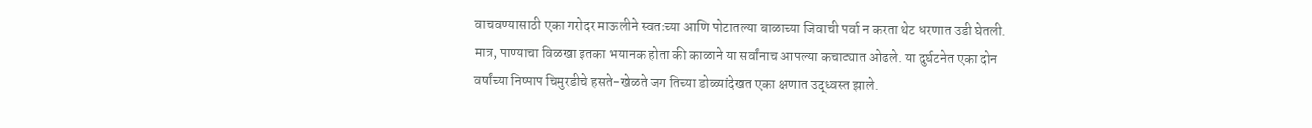वाचवण्यासाठी एका गरोदर माऊलीने स्वतःच्या आणि पोटातल्या बाळाच्या जिवाची पर्वा न करता थेट धरणात उडी घेतली. मात्र, पाण्याचा विळखा इतका भयानक होता की काळाने या सर्वांनाच आपल्या कचाट्यात ओढले. या दुर्घटनेत एका दोन वर्षांच्या निष्पाप चिमुरडीचे हसते-खेळते जग तिच्या डोळ्यांदेखत एका क्षणात उद्ध्वस्त झाले.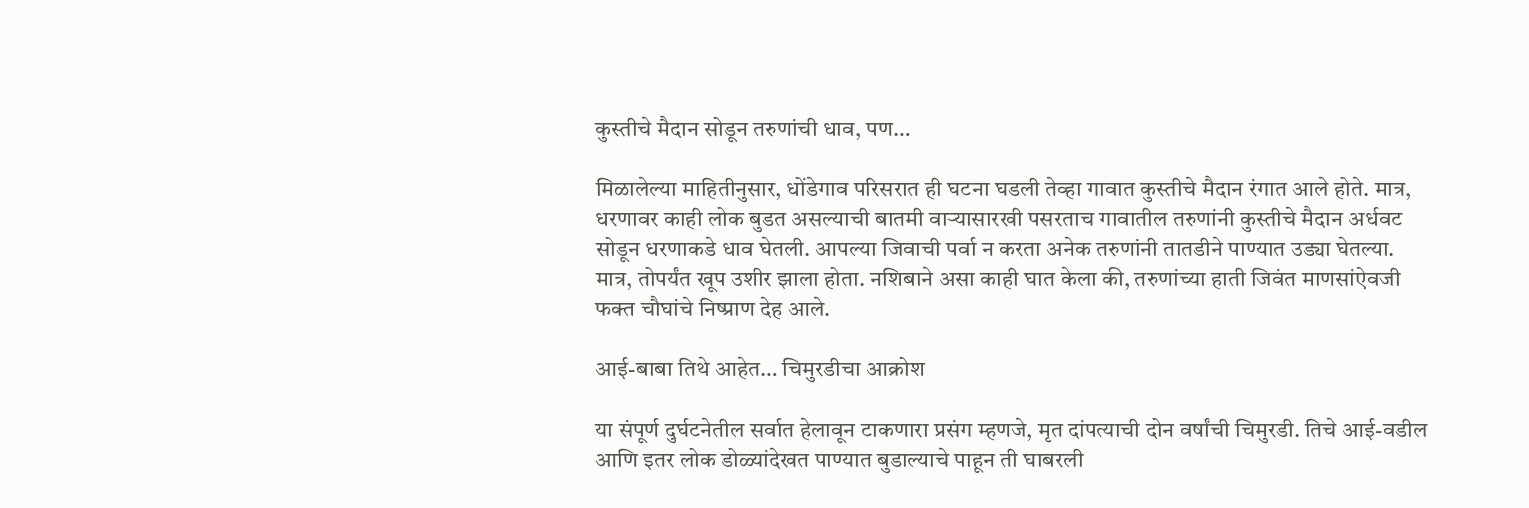कुस्तीचे मैदान सोडून तरुणांची धाव, पण…

मिळालेल्या माहितीनुसार, धोंडेगाव परिसरात ही घटना घडली तेव्हा गावात कुस्तीचे मैदान रंगात आले होते. मात्र, धरणावर काही लोक बुडत असल्याची बातमी वाऱ्यासारखी पसरताच गावातील तरुणांनी कुस्तीचे मैदान अर्धवट सोडून धरणाकडे धाव घेतली. आपल्या जिवाची पर्वा न करता अनेक तरुणांनी तातडीने पाण्यात उड्या घेतल्या. मात्र, तोपर्यंत खूप उशीर झाला होता. नशिबाने असा काही घात केला की, तरुणांच्या हाती जिवंत माणसांऐवजी फक्त चौघांचे निष्प्राण देह आले.

आई-बाबा तिथे आहेत… चिमुरडीचा आक्रोश

या संपूर्ण दुर्घटनेतील सर्वात हेलावून टाकणारा प्रसंग म्हणजे, मृत दांपत्याची दोन वर्षांची चिमुरडी. तिचे आई-वडील आणि इतर लोक डोळ्यांदेखत पाण्यात बुडाल्याचे पाहून ती घाबरली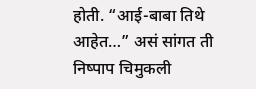होती. “आई-बाबा तिथे आहेत…” असं सांगत ती निष्पाप चिमुकली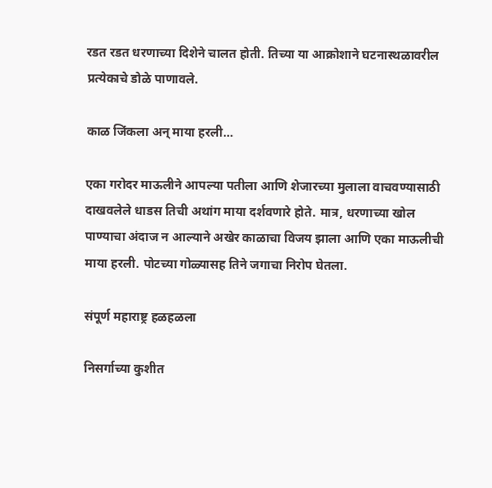रडत रडत धरणाच्या दिशेने चालत होती. तिच्या या आक्रोशाने घटनास्थळावरील प्रत्येकाचे डोळे पाणावले.

काळ जिंकला अन् माया हरली…

एका गरोदर माऊलीने आपल्या पतीला आणि शेजारच्या मुलाला वाचवण्यासाठी दाखवलेले धाडस तिची अथांग माया दर्शवणारे होते. मात्र, धरणाच्या खोल पाण्याचा अंदाज न आल्याने अखेर काळाचा विजय झाला आणि एका माऊलीची माया हरली. पोटच्या गोळ्यासह तिने जगाचा निरोप घेतला.

संपूर्ण महाराष्ट्र हळहळला

निसर्गाच्या कुशीत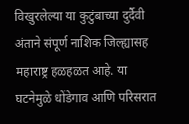विखुरलेल्या या कुटुंबाच्या दुर्दैवी अंताने संपूर्ण नाशिक जिल्ह्यासह महाराष्ट्र हळहळत आहे. या घटनेमुळे धोंडेगाव आणि परिसरात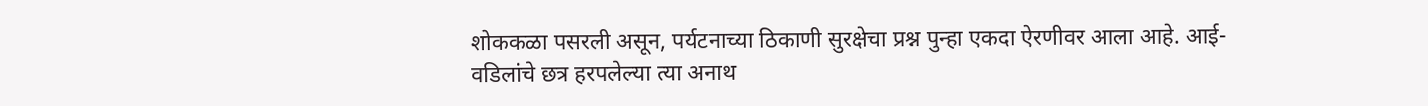शोककळा पसरली असून, पर्यटनाच्या ठिकाणी सुरक्षेचा प्रश्न पुन्हा एकदा ऐरणीवर आला आहे. आई-वडिलांचे छत्र हरपलेल्या त्या अनाथ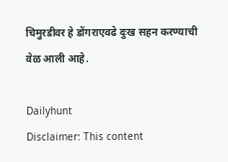चिमुरडीवर हे डोंगराएवढे दुःख सहन करण्याची वेळ आली आहे.

Dailyhunt
Disclaimer: This content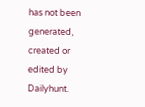has not been generated, created or edited by Dailyhunt.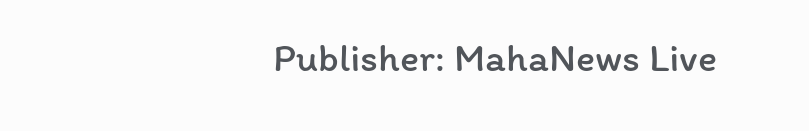Publisher: MahaNews Live